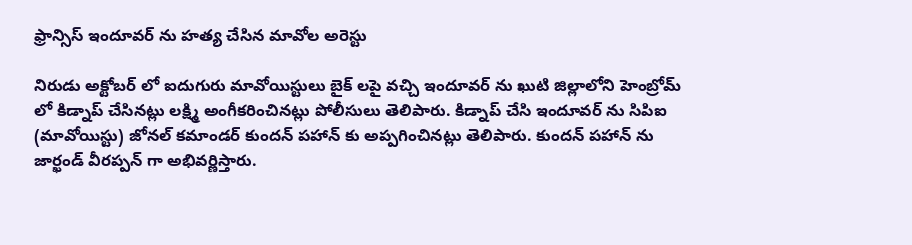ఫ్రాన్సిస్ ఇందూవర్ ను హత్య చేసిన మావోల అరెస్టు

నిరుడు అక్టోబర్ లో ఐదుగురు మావోయిస్టులు బైక్ లపై వచ్చి ఇందూవర్ ను ఖుటి జిల్లాలోని హెంబ్రోమ్ లో కిడ్నాప్ చేసినట్లు లక్ష్మి అంగీకరించినట్లు పోలీసులు తెలిపారు. కిడ్నాప్ చేసి ఇందూవర్ ను సిపిఐ (మావోయిస్టు) జోనల్ కమాండర్ కుందన్ పహాన్ కు అప్పగించినట్లు తెలిపారు. కుందన్ పహాన్ ను జార్ఖండ్ వీరప్పన్ గా అభివర్ణిస్తారు.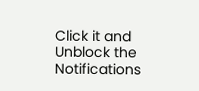Click it and Unblock the Notifications